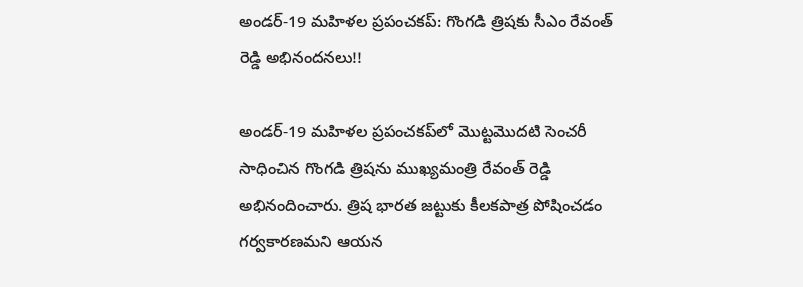అండర్-19 మహిళల ప్రపంచకప్‌: గొంగడి త్రిషకు సీఎం రేవంత్ రెడ్డి అభినందనలు!!

అండర్-19 మహిళల ప్రపంచకప్‌లో మొట్టమొదటి సెంచరీ సాధించిన గొంగడి త్రిషను ముఖ్యమంత్రి రేవంత్ రెడ్డి అభినందించారు. త్రిష భారత జట్టుకు కీలకపాత్ర పోషించడం గర్వకారణమని ఆయన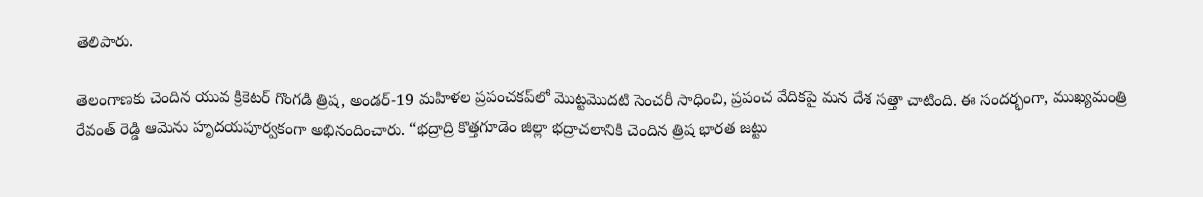తెలిపారు.

తెలంగాణకు చెందిన యువ క్రికెటర్ గొంగడి త్రిష, అండర్-19 మహిళల ప్రపంచకప్‌లో మొట్టమొదటి సెంచరీ సాధించి, ప్రపంచ వేదికపై మన దేశ సత్తా చాటింది. ఈ సందర్భంగా, ముఖ్యమంత్రి రేవంత్ రెడ్డి ఆమెను హృదయపూర్వకంగా అభినందించారు. “భద్రాద్రి కొత్తగూడెం జిల్లా భద్రాచలానికి చెందిన త్రిష భారత జట్టు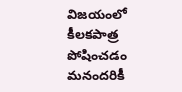విజయంలో కీలకపాత్ర పోషించడం మనందరికీ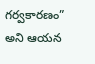గర్వకారణం” అని ఆయన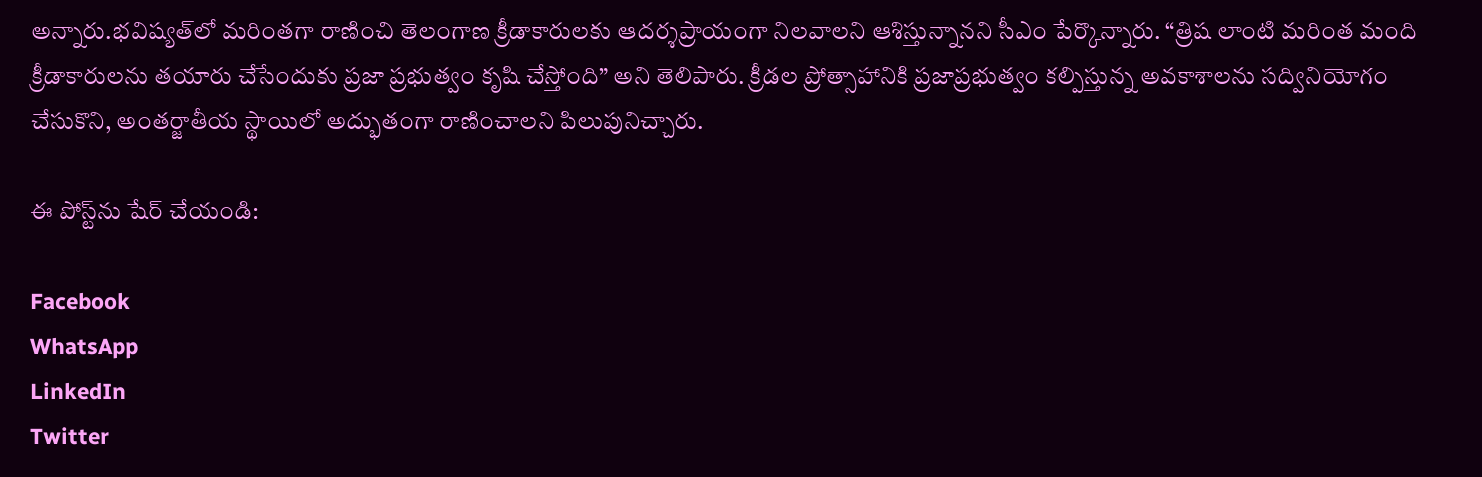అన్నారు.భవిష్యత్‌లో మరింతగా రాణించి తెలంగాణ క్రీడాకారులకు ఆదర్శప్రాయంగా నిలవాలని ఆశిస్తున్నానని సీఎం పేర్కొన్నారు. “త్రిష లాంటి మరింత మంది క్రీడాకారులను తయారు చేసేందుకు ప్రజా ప్రభుత్వం కృషి చేస్తోంది” అని తెలిపారు. క్రీడల ప్రోత్సాహానికి ప్రజాప్రభుత్వం కల్పిస్తున్న అవకాశాలను సద్వినియోగం చేసుకొని, అంతర్జాతీయ స్థాయిలో అద్భుతంగా రాణించాలని పిలుపునిచ్చారు.

ఈ పోస్ట్‌ను షేర్ చేయండి:

Facebook
WhatsApp
LinkedIn
Twitter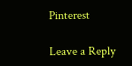Pinterest

Leave a Reply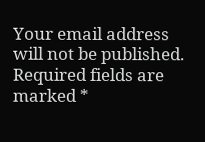Your email address will not be published. Required fields are marked *